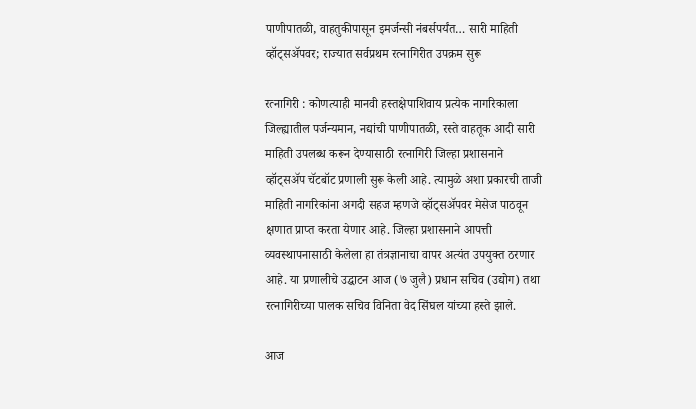पाणीपातळी, वाहतुकीपासून इमर्जन्सी नंबर्सपर्यंत… सारी माहिती व्हॉट्सअ‍ॅपवर; राज्यात सर्वप्रथम रत्नागिरीत उपक्रम सुरू

रत्नागिरी : कोणत्याही मानवी हस्तक्षेपाशिवाय प्रत्येक नागरिकाला जिल्ह्यातील पर्जन्यमान, नद्यांची पाणीपातळी, रस्ते वाहतूक आदी सारी माहिती उपलब्ध करून देण्यासाठी रत्नागिरी जिल्हा प्रशासनाने व्हॉट्सअ‍ॅप चॅटबॉट प्रणाली सुरू केली आहे. त्यामुळे अशा प्रकारची ताजी माहिती नागरिकांना अगदी सहज म्हणजे व्हॉट्सअ‍ॅपवर मेसेज पाठवून क्षणात प्राप्त करता येणार आहे. जिल्हा प्रशासनाने आपत्ती व्यवस्थापनासाठी केलेला हा तंत्रज्ञानाचा वापर अत्यंत उपयुक्त ठरणार आहे. या प्रणालीचे उद्घाटन आज (७ जुलै) प्रधान सचिव (उद्योग) तथा रत्नागिरीच्या पालक सचिव विनिता वेद सिंघल यांच्या हस्ते झाले.

आज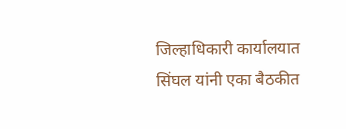जिल्हाधिकारी कार्यालयात सिंघल यांनी एका बैठकीत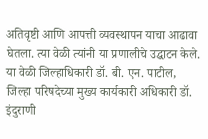अतिवृष्टी आणि आपत्ती व्यवस्थापन याचा आढावा घेतला. त्या वेळी त्यांनी या प्रणालीचे उद्घाटन केले. या वेळी जिल्हाधिकारी डॉ. बी. एन. पाटील, जिल्हा परिषदेच्या मुख्य कार्यकारी अधिकारी डॉ. इंदुराणी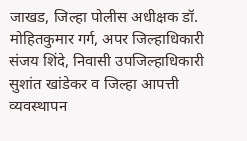जाखड, जिल्हा पोलीस अधीक्षक डॉ. मोहितकुमार गर्ग, अपर जिल्हाधिकारी संजय शिंदे, निवासी उपजिल्हाधिकारी सुशांत खांडेकर व जिल्हा आपत्ती व्यवस्थापन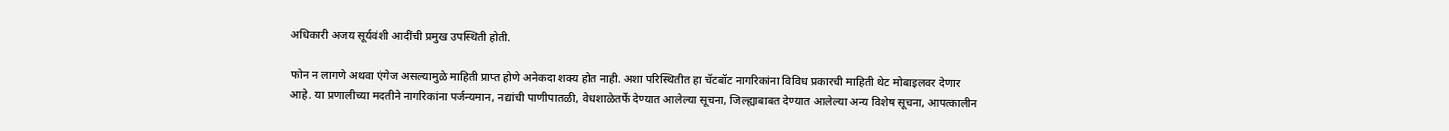अधिकारी अजय सूर्यवंशी आदींची प्रमुख उपस्थिती होती.

फोन न लागणे अथवा एंगेज असल्यामुळे माहिती प्राप्त होणे अनेकदा शक्य होत नाही. अशा परिस्थितीत हा चॅटबॉट नागरिकांना विविध प्रकारची माहिती थेट मोबाइलवर देणार आहे. या प्रणालीच्या मदतीने नागरिकांना पर्जन्यमान, नद्यांची पाणीपातळी, वेधशाळेतर्फे देण्यात आलेल्या सूचना, जिल्ह्याबाबत देण्यात आलेल्या अन्य विशेष सूचना, आपत्कालीन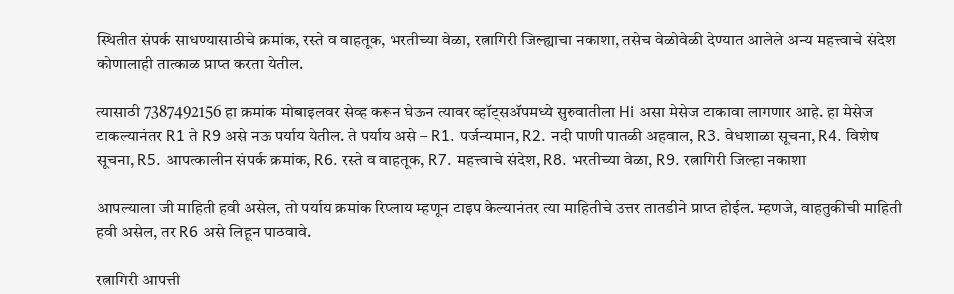स्थितीत संपर्क साधण्यासाठीचे क्रमांक, रस्ते व वाहतूक, भरतीच्या वेळा, रत्नागिरी जिल्ह्याचा नकाशा, तसेच वेळोवेळी देण्यात आलेले अन्य महत्त्वाचे संदेश कोणालाही तात्काळ प्राप्त करता येतील.

त्यासाठी 7387492156 हा क्रमांक मोबाइलवर सेव्ह करून घेऊन त्यावर व्हॉट्सअ‍ॅपमध्ये सुरुवातीला Hi असा मेसेज टाकावा लागणार आहे. हा मेसेज टाकल्यानंतर R1 ते R9 असे नऊ पर्याय येतील. ते पर्याय असे – R1. पर्जन्यमान, R2. नदी पाणी पातळी अहवाल, R3. वेधशाळा सूचना, R4. विशेष सूचना, R5. आपत्कालीन संपर्क क्रमांक, R6. रस्ते व वाहतूक, R7. महत्त्वाचे संदेश, R8. भरतीच्या वेळा, R9. रत्नागिरी जिल्हा नकाशा

आपल्याला जी माहिती हवी असेल, तो पर्याय क्रमांक रिप्लाय म्हणून टाइप केल्यानंतर त्या माहितीचे उत्तर तातडीने प्राप्त होईल. म्हणजे, वाहतुकीची माहिती हवी असेल, तर R6 असे लिहून पाठवावे.

रत्नागिरी आपत्ती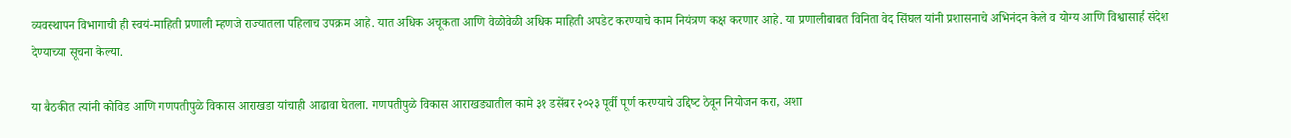व्यवस्थापन विभागाची ही स्वयं-माहिती प्रणाली म्हणजे राज्यातला पहिलाच उपक्रम आहे. यात अधिक अचूकता आणि वेळोवेळी अधिक माहिती अपडेट करण्याचे काम नियंत्रण कक्ष करणार आहे. या प्रणालीबाबत विनिता वेद सिंघल यांनी प्रशासनाचे अभिनंदन केले व योग्य आणि विश्वासार्ह संदेश देण्याच्या सूचना केल्या.

या बैठकीत त्यांनी कोविड आणि गणपतीपुळे विकास आराखडा यांचाही आढावा घेतला. गणपतीपुळे विकास आराखड्यातील कामे ३१ डसेंबर २०२३ पूर्वी पूर्ण करण्याचे उद्दिष्‍ट ठेवून नियोजन करा, अशा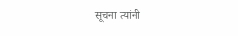सूचना त्यांनी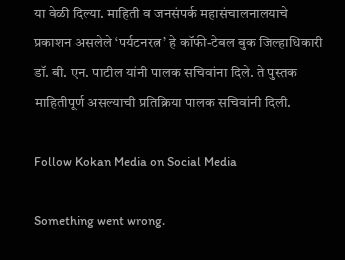या वेळी दिल्या. माहिती व जनसंपर्क महासंचालनालयाचे प्रकाशन असलेले ‘पर्यटनरत्न’ हे कॉफी-टेबल बुक जिल्हाधिकारी डॉ. बी. एन. पाटील यांनी पालक सचिवांना दिले. ते पुस्तक माहितीपूर्ण असल्याची प्रतिक्रिया पालक सचिवांनी दिली.

Follow Kokan Media on Social Media

Something went wrong.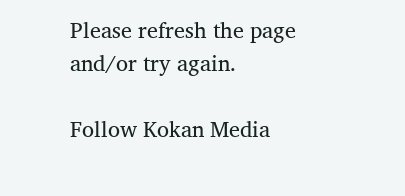Please refresh the page and/or try again.

Follow Kokan Media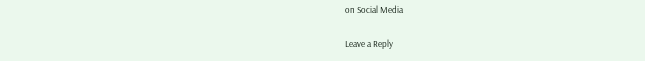on Social Media

Leave a Reply